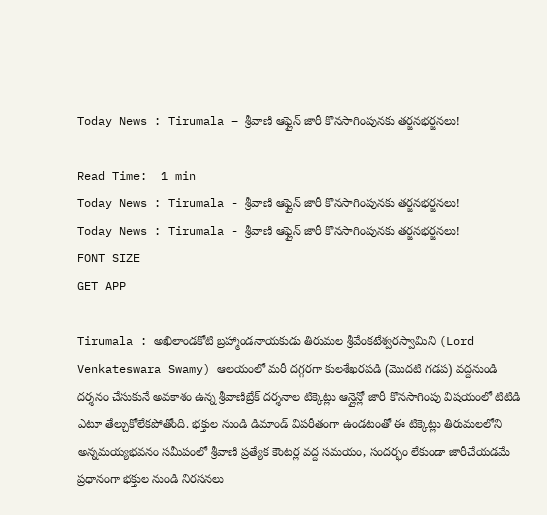Today News : Tirumala – శ్రీవాణి ఆఫ్లైన్ జారీ కొనసాగింపునకు తర్జనభర్జనలు!

Read Time:  1 min
Today News : Tirumala - శ్రీవాణి ఆఫ్లైన్ జారీ కొనసాగింపునకు తర్జనభర్జనలు!
Today News : Tirumala - శ్రీవాణి ఆఫ్లైన్ జారీ కొనసాగింపునకు తర్జనభర్జనలు!
FONT SIZE
GET APP

Tirumala : అఖిలాండకోటి బ్రహ్మాండనాయకుడు తిరుమల శ్రీవేంకటేశ్వరస్వామిని (Lord Venkateswara Swamy) ఆలయంలో మరీ దగ్గరగా కులశేఖరపడి (మొదటి గడప) వద్దనుండి దర్శనం చేసుకునే అవకాశం ఉన్న శ్రీవాణిబ్రేక్ దర్శనాల టిక్కెట్లు ఆన్లైన్లో జారీ కొనసాగింపు విషయంలో టిటిడి ఎటూ తేల్చుకోలేకపోతోంది. భక్తుల నుండి డిమాండ్ విపరీతంగా ఉండటంతో ఈ టిక్కెట్లు తిరుమలలోని అన్నమయ్యభవనం సమీపంలో శ్రీవాణి ప్రత్యేక కౌంటర్ల వద్ద సమయం, సందర్భం లేకుండా జారీచేయడమే ప్రధానంగా భక్తుల నుండి నిరసనలు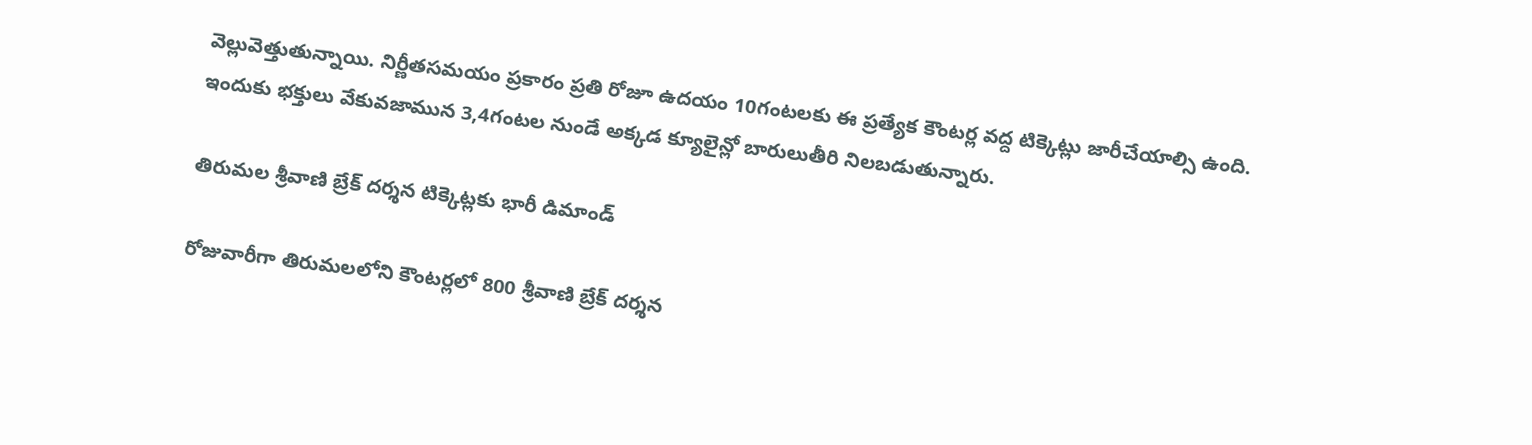వెల్లువెత్తుతున్నాయి. నిర్ణీతసమయం ప్రకారం ప్రతి రోజూ ఉదయం 10గంటలకు ఈ ప్రత్యేక కౌంటర్ల వద్ద టిక్కెట్లు జారీచేయాల్సి ఉంది. ఇందుకు భక్తులు వేకువజామున 3,4గంటల నుండే అక్కడ క్యూలైన్లో బారులుతీరి నిలబడుతున్నారు.

తిరుమల శ్రీవాణి బ్రేక్ దర్శన టిక్కెట్లకు భారీ డిమాండ్

రోజువారీగా తిరుమలలోని కౌంటర్లలో 800 శ్రీవాణి బ్రేక్ దర్శన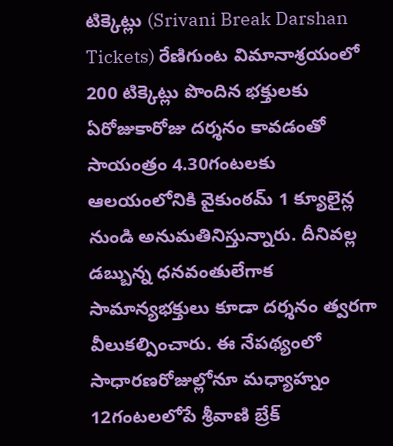టిక్కెట్లు (Srivani Break Darshan Tickets) రేణిగుంట విమానాశ్రయంలో 200 టిక్కెట్లు పొందిన భక్తులకు ఏరోజుకారోజు దర్శనం కావడంతో సాయంత్రం 4.30గంటలకు ఆలయంలోనికి వైకుంఠమ్ 1 క్యూలైన్ల నుండి అనుమతినిస్తున్నారు. దీనివల్ల డబ్బున్న ధనవంతులేగాక సామాన్యభక్తులు కూడా దర్శనం త్వరగా వీలుకల్పించారు. ఈ నేపథ్యంలో సాధారణరోజుల్లోనూ మధ్యాహ్నం 12గంటలలోపే శ్రీవాణి బ్రేక్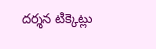దర్శన టిక్కెట్లు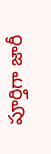పూర్తిగా జారీ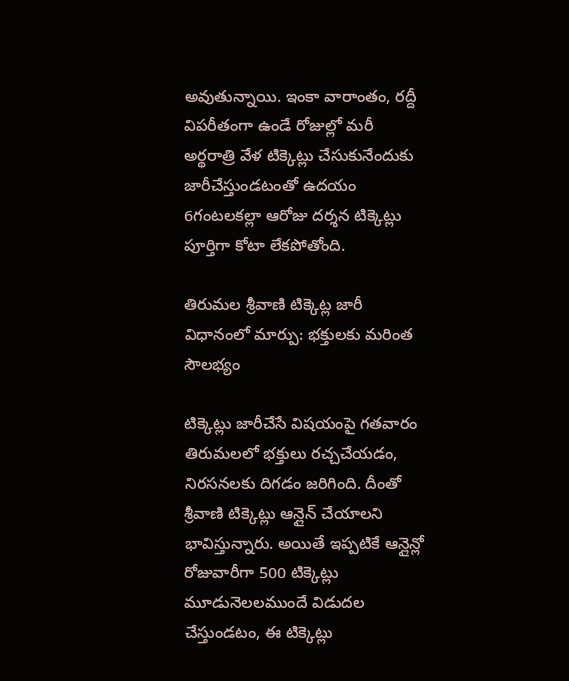అవుతున్నాయి. ఇంకా వారాంతం, రద్దీ విపరీతంగా ఉండే రోజుల్లో మరీ అర్థరాత్రి వేళ టిక్కెట్లు చేసుకునేందుకు జారీచేస్తుండటంతో ఉదయం 6గంటలకల్లా ఆరోజు దర్శన టిక్కెట్లు పూర్తిగా కోటా లేకపోతోంది.

తిరుమల శ్రీవాణి టిక్కెట్ల జారీ విధానంలో మార్పు: భక్తులకు మరింత సౌలభ్యం

టిక్కెట్లు జారీచేసే విషయంపై గతవారం తిరుమలలో భక్తులు రచ్చచేయడం, నిరసనలకు దిగడం జరిగింది. దీంతో శ్రీవాణి టిక్కెట్లు ఆన్లైన్ చేయాలని భావిస్తున్నారు. అయితే ఇప్పటికే ఆన్లైన్లో రోజువారీగా 500 టిక్కెట్లు మూడునెలలముందే విడుదల చేస్తుండటం, ఈ టిక్కెట్లు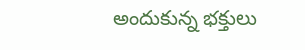అందుకున్న భక్తులు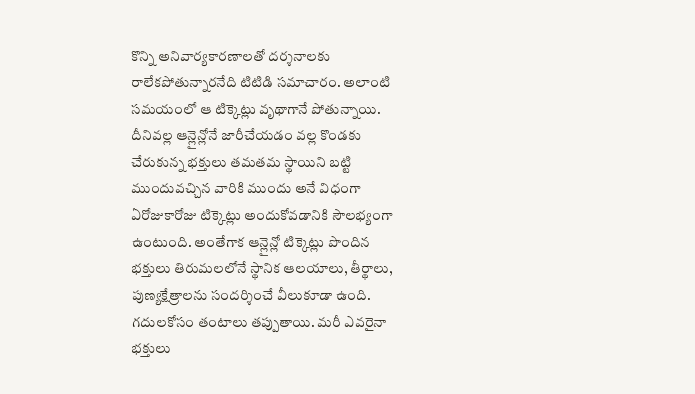కొన్ని అనివార్యకారణాలతో దర్శనాలకు రాలేకపోతున్నారనేది టిటిడి సమాచారం. అలాంటి సమయంలో ఆ టిక్కెట్లు వృథాగానే పోతున్నాయి. దీనివల్ల ఆన్లైన్లోనే జారీచేయడం వల్ల కొండకు చేరుకున్న భక్తులు తమతమ స్థాయిని బట్టి ముందువచ్చిన వారికి ముందు అనే విధంగా ఏరోజుకారోజు టిక్కెట్లు అందుకోవడానికి సౌలభ్యంగా ఉంటుంది. అంతేగాక ఆన్లైన్లో టిక్కెట్లు పొందిన భక్తులు తిరుమలలోనే స్థానిక ఆలయాలు, తీర్థాలు, పుణ్యక్షేత్రాలను సందర్శించే వీలుకూడా ఉంది. గదులకోసం తంటాలు తప్పుతాయి. మరీ ఎవరైనా భక్తులు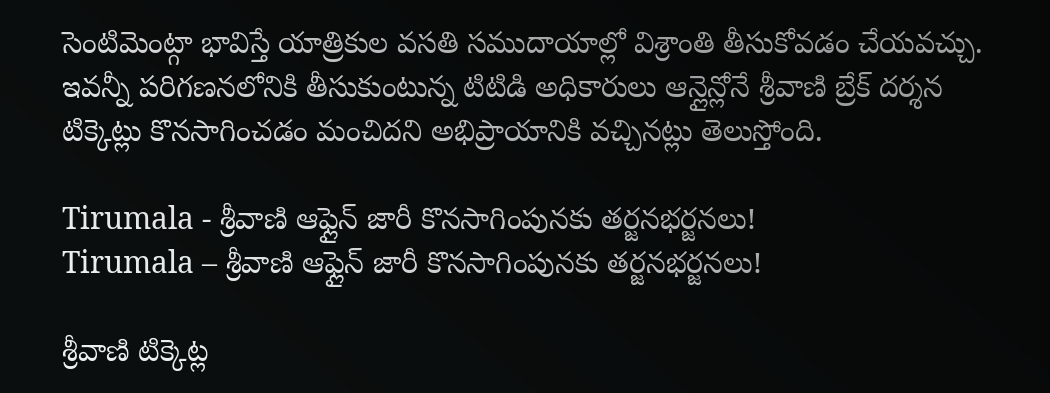సెంటిమెంట్గా భావిస్తే యాత్రికుల వసతి సముదాయాల్లో విశ్రాంతి తీసుకోవడం చేయవచ్చు. ఇవన్నీ పరిగణనలోనికి తీసుకుంటున్న టిటిడి అధికారులు ఆన్లైన్లోనే శ్రీవాణి బ్రేక్ దర్శన టిక్కెట్లు కొనసాగించడం మంచిదని అభిప్రాయానికి వచ్చినట్లు తెలుస్తోంది.

Tirumala - శ్రీవాణి ఆఫ్లైన్ జారీ కొనసాగింపునకు తర్జనభర్జనలు!
Tirumala – శ్రీవాణి ఆఫ్లైన్ జారీ కొనసాగింపునకు తర్జనభర్జనలు!

శ్రీవాణి టిక్కెట్ల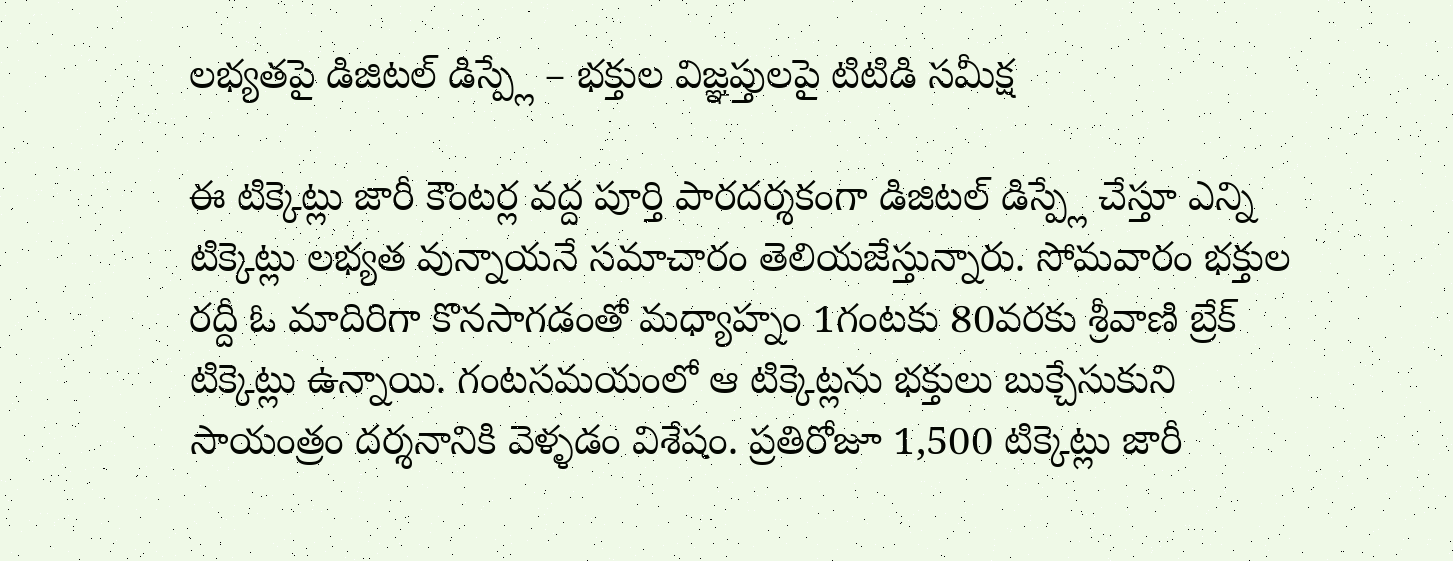లభ్యతపై డిజిటల్ డిస్ప్లే – భక్తుల విజ్ఞప్తులపై టిటిడి సమీక్ష

ఈ టిక్కెట్లు జారీ కౌంటర్ల వద్ద పూర్తి పారదర్శకంగా డిజిటల్ డిస్ప్లే చేస్తూ ఎన్ని టిక్కెట్లు లభ్యత వున్నాయనే సమాచారం తెలియజేస్తున్నారు. సోమవారం భక్తుల రద్దీ ఓ మాదిరిగా కొనసాగడంతో మధ్యాహ్నం 1గంటకు 80వరకు శ్రీవాణి బ్రేక్ టిక్కెట్లు ఉన్నాయి. గంటసమయంలో ఆ టిక్కెట్లను భక్తులు బుక్చేసుకుని సాయంత్రం దర్శనానికి వెళ్ళడం విశేషం. ప్రతిరోజూ 1,500 టిక్కెట్లు జారీ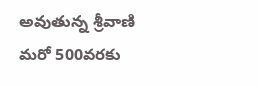అవుతున్న శ్రీవాణి మరో 500వరకు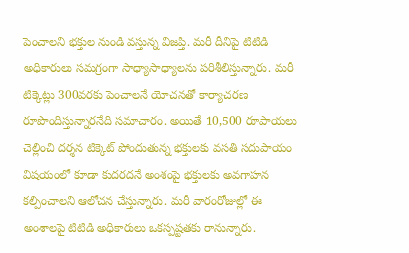పెంచాలని భక్తుల నుండి వస్తున్న విజప్తి. మరీ దీనిపై టిటిడి అధికారులు సమగ్రంగా సాధ్యాసాధ్యాలను పరిశీలిస్తున్నారు. మరీ టిక్కెట్లు 300వరకు పెంచాలనే యోచనతో కార్యాచరణ రూపొందిస్తున్నారనేది సమాచారం. అయితే 10,500 రూపాయలు చెల్లించి దర్శన టిక్కెట్ పోందుతున్న భక్తులకు వసతి సదుపాయం విషయంలో కూడా కుదరదనే అంశంపై భక్తులకు అవగాహన కల్పించాలని ఆలోచన చేస్తున్నారు. మరీ వారంరోజుల్లో ఈ అంశాలపై టిటిడి అధికారులు ఒకస్పష్టతకు రానున్నారు.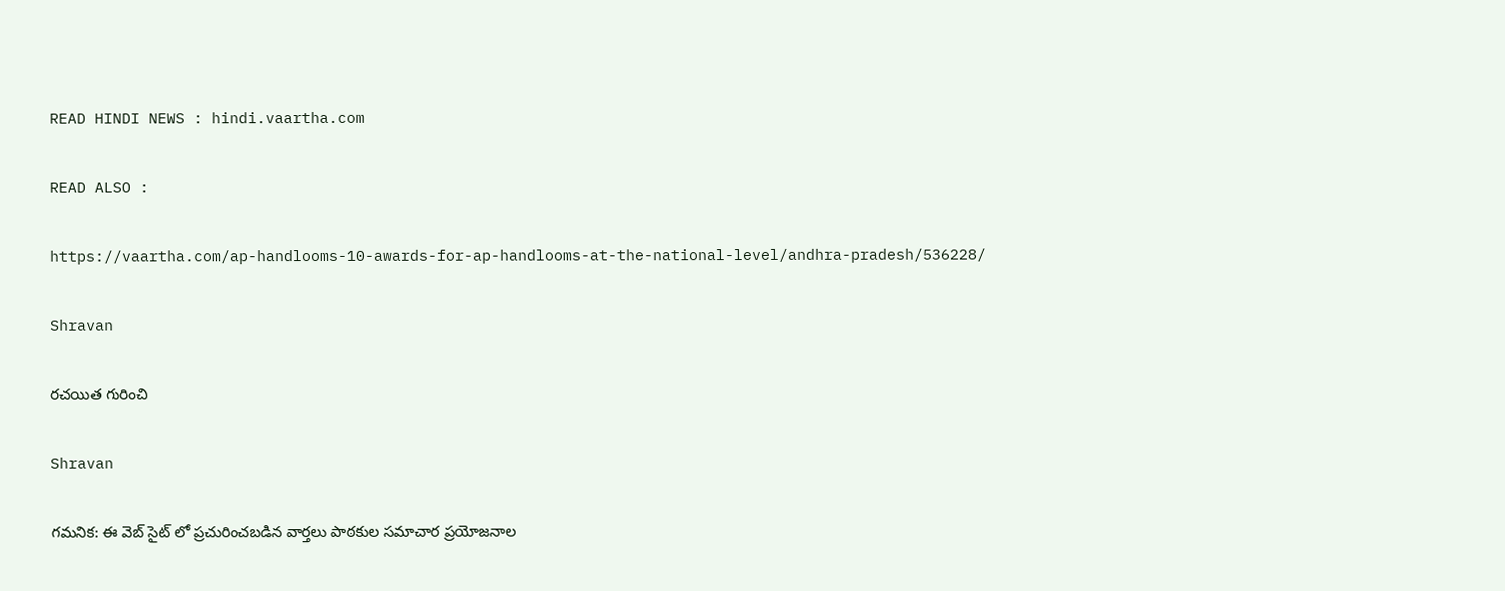READ HINDI NEWS : hindi.vaartha.com

READ ALSO :

https://vaartha.com/ap-handlooms-10-awards-for-ap-handlooms-at-the-national-level/andhra-pradesh/536228/

Shravan

రచయిత గురించి

Shravan

గమనిక: ఈ వెబ్ సైట్ లో ప్రచురించబడిన వార్తలు పాఠకుల సమాచార ప్రయోజనాల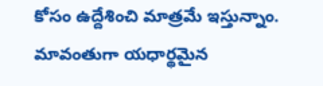కోసం ఉద్దేశించి మాత్రమే ఇస్తున్నాం. మావంతుగా యధార్థమైన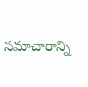సమాచారాన్ని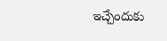ఇచ్చేందుకు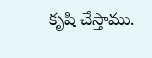కృషి చేస్తాము.